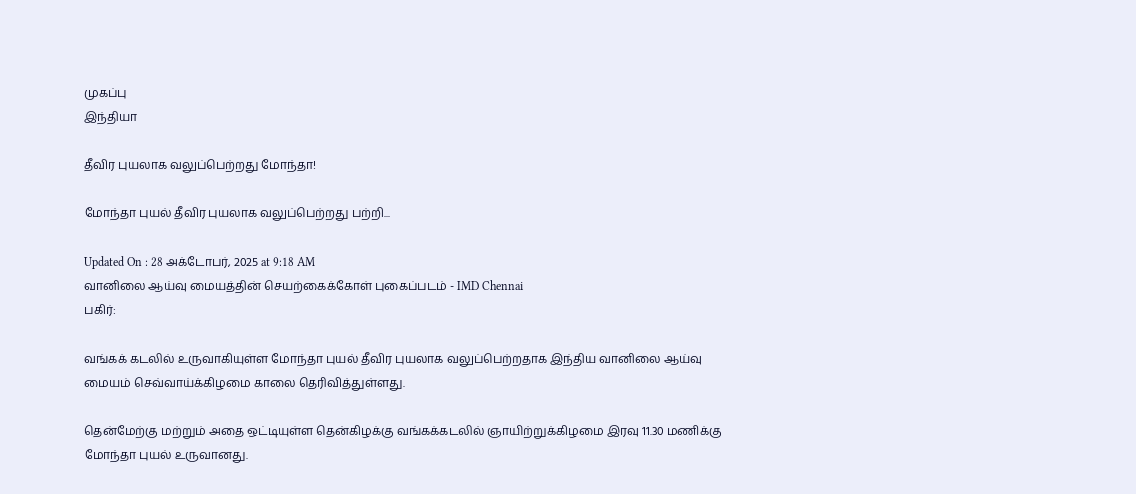முகப்பு
இந்தியா

தீவிர புயலாக வலுப்பெற்றது மோந்தா!

மோந்தா புயல் தீவிர புயலாக வலுப்பெற்றது பற்றி...

Updated On : 28 அக்டோபர், 2025 at 9:18 AM
வானிலை ஆய்வு மையத்தின் செயற்கைக்கோள் புகைப்படம் - IMD Chennai
பகிர்:

வங்கக் கடலில் உருவாகியுள்ள மோந்தா புயல் தீவிர புயலாக வலுப்பெற்றதாக இந்திய வானிலை ஆய்வு மையம் செவ்வாய்க்கிழமை காலை தெரிவித்துள்ளது.

தென்மேற்கு மற்றும் அதை ஒட்டியுள்ள தென்கிழக்கு வங்கக்கடலில் ஞாயிற்றுக்கிழமை இரவு 11.30 மணிக்கு மோந்தா புயல் உருவானது.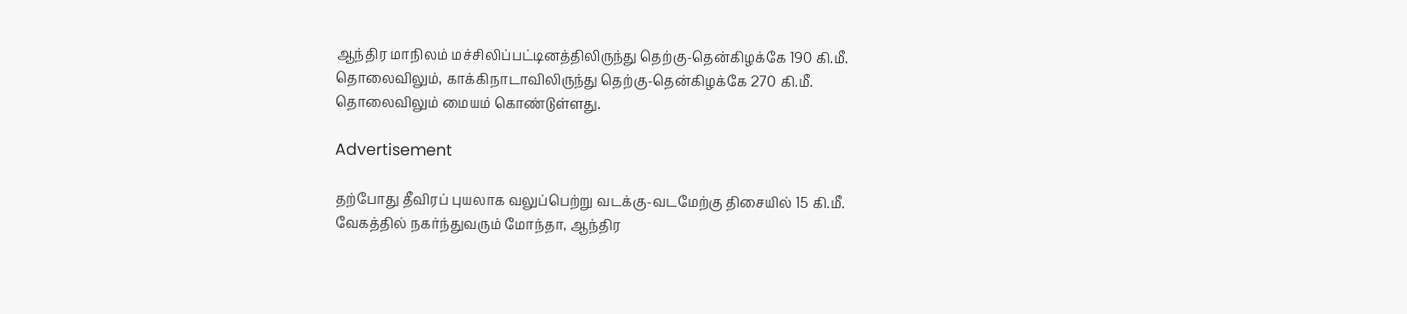ஆந்திர மாநிலம் மச்சிலிப்பட்டினத்திலிருந்து தெற்கு-தென்கிழக்கே 190 கி.மீ. தொலைவிலும், காக்கிநாடாவிலிருந்து தெற்கு-தென்கிழக்கே 270 கி.மீ. தொலைவிலும் மையம் கொண்டுள்ளது.

Advertisement

தற்போது தீவிரப் புயலாக வலுப்பெற்று வடக்கு-வடமேற்கு திசையில் 15 கி.மீ. வேகத்தில் நகர்ந்துவரும் மோந்தா, ஆந்திர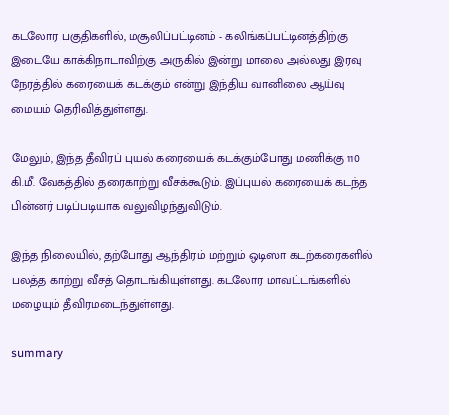கடலோர பகுதிகளில், மசூலிப்பட்டினம் - கலிங்கப்பட்டினத்திற்கு இடையே காக்கிநாடாவிற்கு அருகில் இன்று மாலை அல்லது இரவு நேரத்தில் கரையைக் கடக்கும் என்று இந்திய வானிலை ஆய்வு மையம் தெரிவித்துள்ளது.

மேலும், இந்த தீவிரப் புயல் கரையைக் கடக்கும்போது மணிக்கு 110 கி.மீ. வேகத்தில் தரைகாற்று வீசக்கூடும். இப்புயல் கரையைக் கடந்த பின்னர் படிப்படியாக வலுவிழந்துவிடும்.

இந்த நிலையில், தற்போது ஆந்திரம் மற்றும் ஒடிஸா கடற்கரைகளில் பலத்த காற்று வீசத் தொடங்கியுள்ளது. கடலோர மாவட்டங்களில் மழையும் தீவிரமடைந்துள்ளது.

summary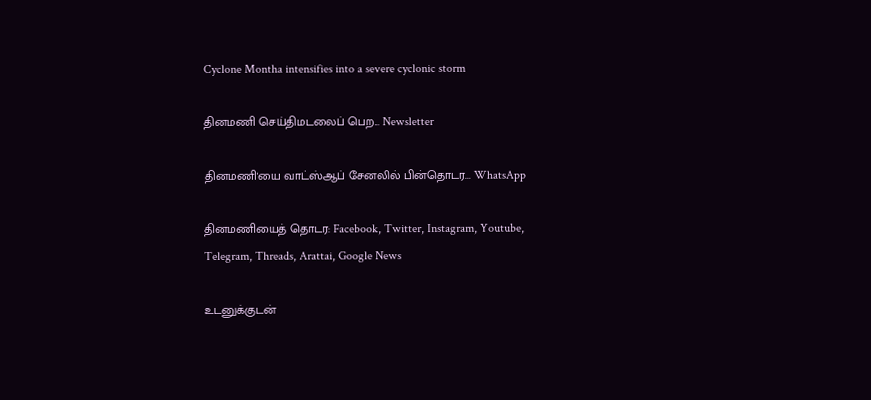Cyclone Montha intensifies into a severe cyclonic storm

தினமணி செய்திமடலைப் பெற... Newsletter

தினமணி'யை வாட்ஸ்ஆப் சேனலில் பின்தொடர... WhatsApp

தினமணியைத் தொடர: Facebook, Twitter, Instagram, Youtube, Telegram, Threads, Arattai, Google News

உடனுக்குடன்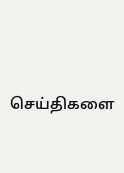செய்திகளை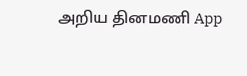அறிய தினமணி App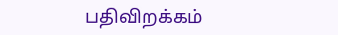பதிவிறக்கம்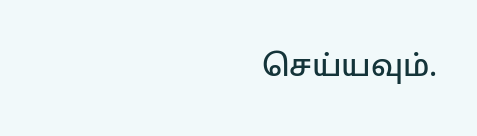செய்யவும்.